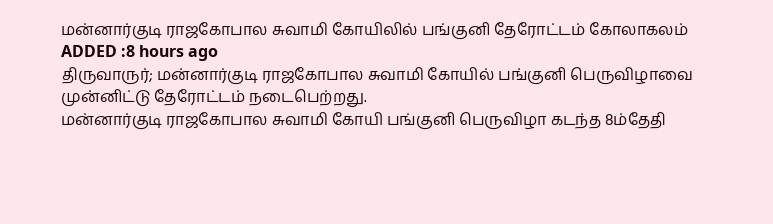மன்னார்குடி ராஜகோபால சுவாமி கோயிலில் பங்குனி தேரோட்டம் கோலாகலம்
ADDED :8 hours ago
திருவாருர்; மன்னார்குடி ராஜகோபால சுவாமி கோயில் பங்குனி பெருவிழாவை முன்னிட்டு தேரோட்டம் நடைபெற்றது.
மன்னார்குடி ராஜகோபால சுவாமி கோயி பங்குனி பெருவிழா கடந்த 8ம்தேதி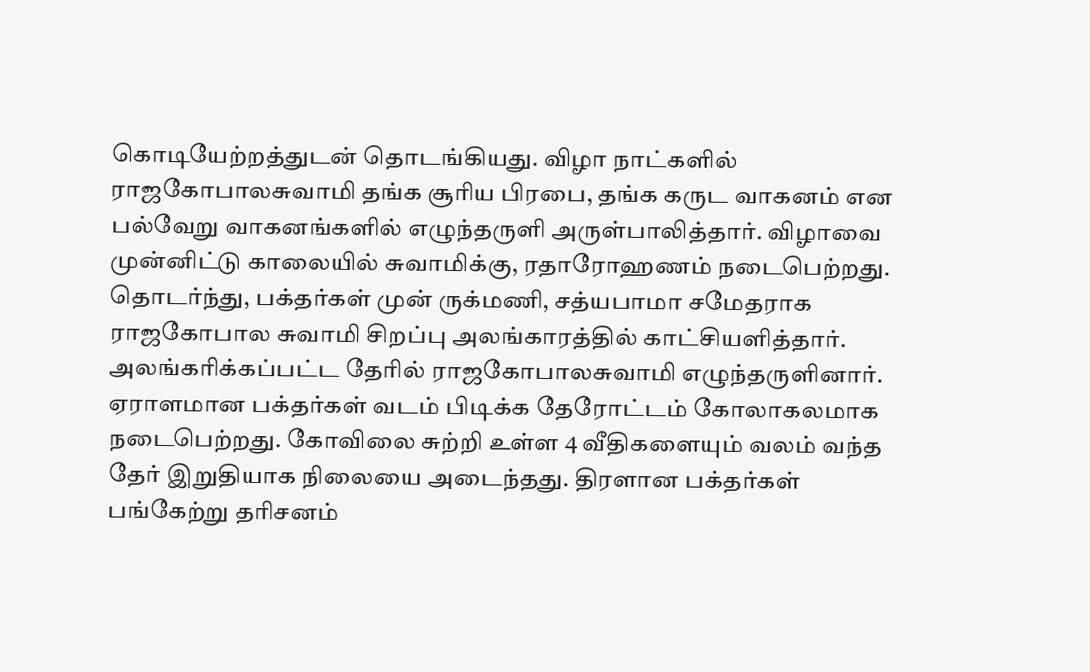கொடியேற்றத்துடன் தொடங்கியது. விழா நாட்களில் ராஜகோபாலசுவாமி தங்க சூரிய பிரபை, தங்க கருட வாகனம் என பல்வேறு வாகனங்களில் எழுந்தருளி அருள்பாலித்தார். விழாவை முன்னிட்டு காலையில் சுவாமிக்கு, ரதாரோஹணம் நடைபெற்றது. தொடர்ந்து, பக்தர்கள் முன் ருக்மணி, சத்யபாமா சமேதராக ராஜகோபால சுவாமி சிறப்பு அலங்காரத்தில் காட்சியளித்தார். அலங்கரிக்கப்பட்ட தேரில் ராஜகோபாலசுவாமி எழுந்தருளினார். ஏராளமான பக்தர்கள் வடம் பிடிக்க தேரோட்டம் கோலாகலமாக நடைபெற்றது. கோவிலை சுற்றி உள்ள 4 வீதிகளையும் வலம் வந்த தேர் இறுதியாக நிலையை அடைந்தது. திரளான பக்தர்கள் பங்கேற்று தரிசனம்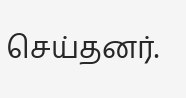செய்தனர்.